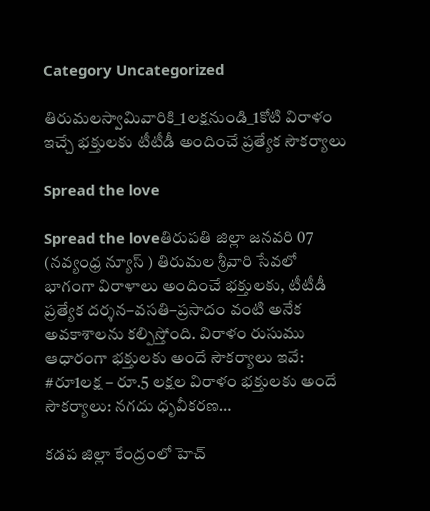Category Uncategorized

తిరుమలస్వామివారికి_1లక్షనుండి_1కోటి విరాళం ఇచ్చే భక్తులకు టీటీడీ అందించే ప్రత్యేక సౌకర్యాలు

Spread the love

Spread the loveతిరుపతి జిల్లా జనవరి 07 (నవ్యంధ్ర న్యూస్ ) తిరుమల శ్రీవారి సేవలో భాగంగా విరాళాలు అందించే భక్తులకు, టీటీడీ ప్రత్యేక దర్శన–వసతి–ప్రసాదం వంటి అనేక అవకాశాలను కల్పిస్తోంది. విరాళం రుసుము ఆధారంగా భక్తులకు అందే సౌకర్యాలు ఇవే: #రూ1లక్ష – రూ.5 లక్షల విరాళం భక్తులకు అందే సౌకర్యాలు: నగదు ధృవీకరణ…

కడప జిల్లా కేంద్రంలో హెచ్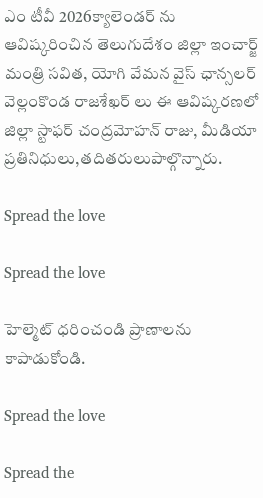ఎం టీవీ 2026క్యాలెండర్ ను ఆవిష్కరించిన తెలుగుదేశం జిల్లా ఇంచార్జ్ మంత్రి సవిత, యోగి వేమన వైస్ ఛాన్సలర్ వెల్లంకొండ రాజశేఖర్ లు ఈ ఆవిష్కరణలో జిల్లా స్టాఫర్ చంద్రమోహన్ రాజు, మీడియా ప్రతినిధులు,తదితరులుపాల్గొన్నారు.

Spread the love

Spread the love

హెల్మెట్ ధరించండి ప్రాణాలను కాపాడుకోండి.

Spread the love

Spread the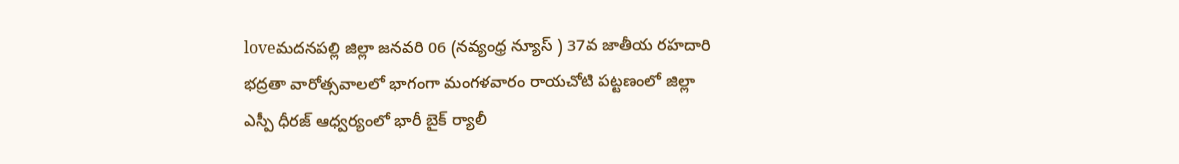loveమదనపల్లి జిల్లా జనవరి 06 (నవ్యంధ్ర న్యూస్ ) 37వ జాతీయ రహదారి భద్రతా వారోత్సవాలలో భాగంగా మంగళవారం రాయచోటి పట్టణంలో జిల్లా ఎస్పీ ధీరజ్ ఆధ్వర్యంలో భారీ బైక్ ర్యాలీ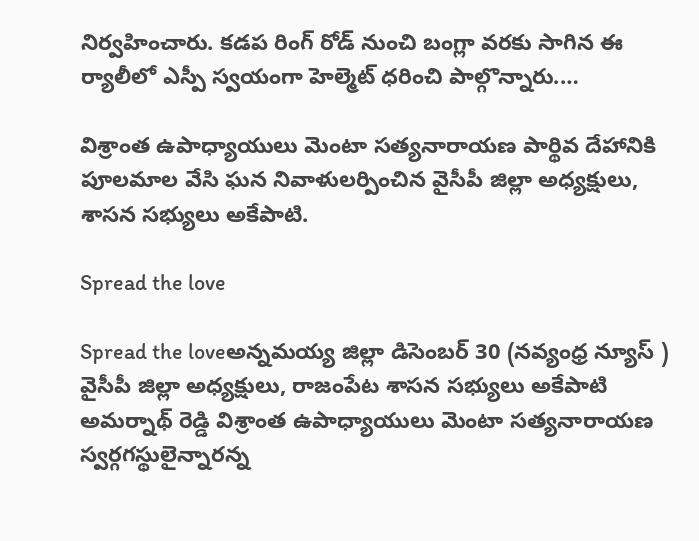నిర్వహించారు. కడప రింగ్ రోడ్ నుంచి బంగ్లా వరకు సాగిన ఈ ర్యాలీలో ఎస్పీ స్వయంగా హెల్మెట్ ధరించి పాల్గొన్నారు.…

విశ్రాంత ఉపాధ్యాయులు మెంటా సత్యనారాయణ పార్థివ దేహానికి పూలమాల వేసి ఘన నివాళులర్పించిన వైసీపీ జిల్లా అధ్యక్షులు, శాసన సభ్యులు అకేపాటి.

Spread the love

Spread the loveఅన్నమయ్య జిల్లా డిసెంబర్ 30 (నవ్యంధ్ర న్యూస్ ) వైసీపీ జిల్లా అధ్యక్షులు, రాజంపేట శాసన సభ్యులు అకేపాటి అమర్నాథ్ రెడ్డి విశ్రాంత ఉపాధ్యాయులు మెంటా సత్యనారాయణ స్వర్గగస్థులైన్నారన్న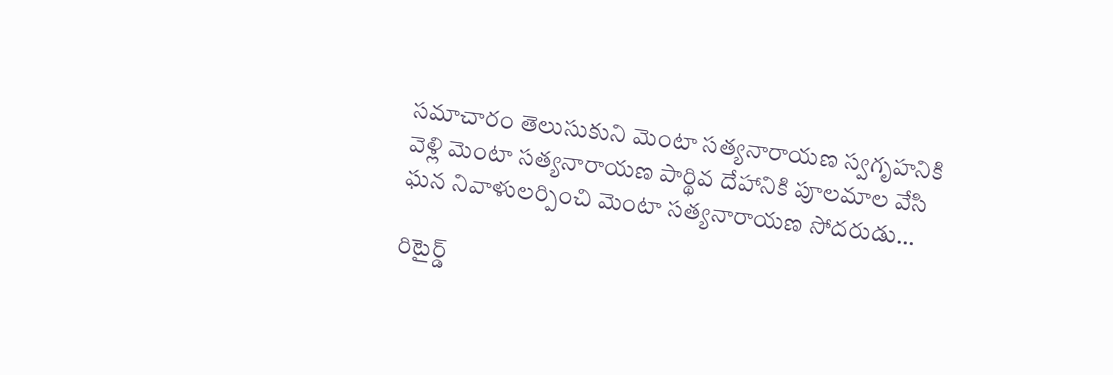సమాచారం తెలుసుకుని మెంటా సత్యనారాయణ స్వగృహనికి వెళ్లి మెంటా సత్యనారాయణ పార్థివ దేహానికి పూలమాల వేసి ఘన నివాళులర్పించి మెంటా సత్యనారాయణ సోదరుడు…

రిటైర్డ్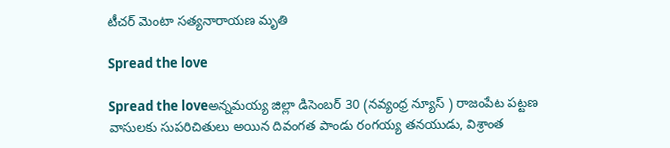టీచర్ మెంటా సత్యనారాయణ మృతి

Spread the love

Spread the loveఅన్నమయ్య జిల్లా డిసెంబర్ 30 (నవ్యంధ్ర న్యూస్ ) రాజంపేట పట్టణ వాసులకు సుపరిచితులు అయిన దివంగత పాండు రంగయ్య తనయుడు, విశ్రాంత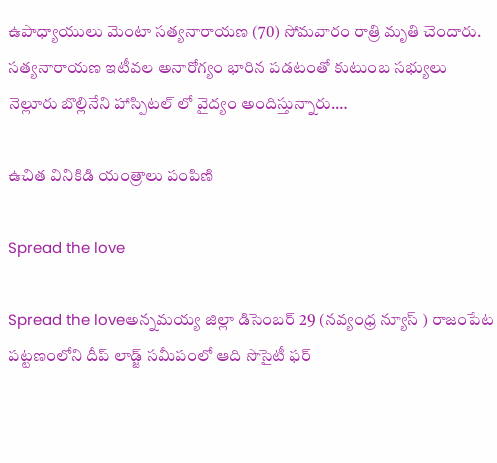ఉపాధ్యాయులు మెంటా సత్యనారాయణ (70) సోమవారం రాత్రి మృతి చెందారు. సత్యనారాయణ ఇటీవల అనారోగ్యం భారిన పడటంతో కుటుంబ సభ్యులు నెల్లూరు బొల్లినేని హాస్పిటల్ లో వైద్యం అందిస్తున్నారు.…

ఉచిత వినికిడి యంత్రాలు పంపిణి

Spread the love

Spread the loveఅన్నమయ్య జిల్లా డిసెంబర్ 29 (నవ్యంధ్ర న్యూస్ ) రాజంపేట పట్టణంలోని దీప్ లాడ్జ్ సమీపంలో ఆది సొసైటీ ఫర్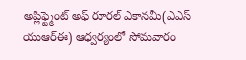అప్లిఫ్ట్మెంట్ అఫ్ రూరల్ ఎకానమీ(ఎఎస్ యుఆర్ఈ) ఆధ్వర్యంలో సోమవారం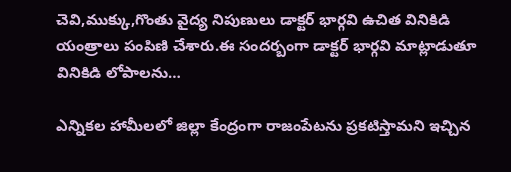చెవి,ముక్కు,గొంతు వైద్య నిపుణులు డాక్టర్ భార్గవి ఉచిత వినికిడి యంత్రాలు పంపిణి చేశారు.ఈ సందర్బంగా డాక్టర్ భార్గవి మాట్లాడుతూ వినికిడి లోపాలను…

ఎన్నికల హామీలలో జిల్లా కేంద్రంగా రాజంపేటను ప్రకటిస్తామని ఇచ్చిన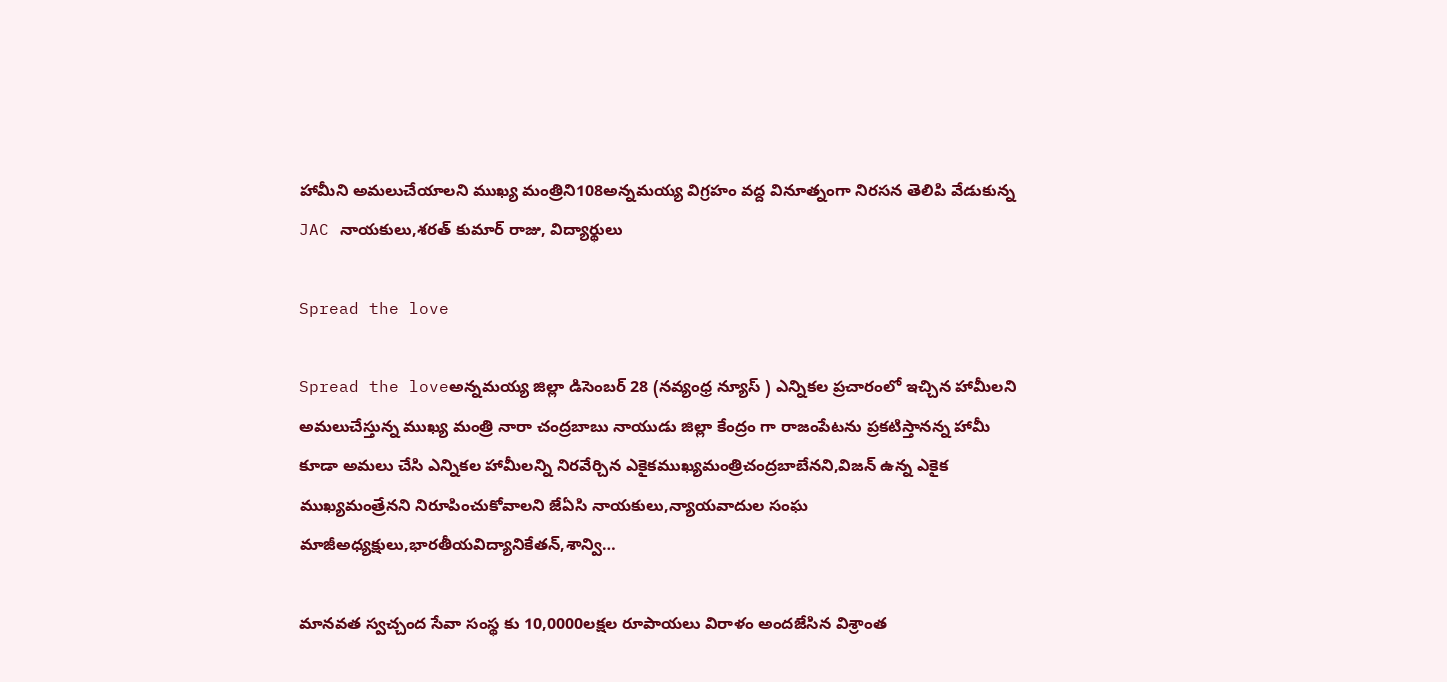హామీని అమలుచేయాలని ముఖ్య మంత్రిని108అన్నమయ్య విగ్రహం వద్ద వినూత్నంగా నిరసన తెలిపి వేడుకున్న JAC నాయకులు,శరత్ కుమార్ రాజు, విద్యార్థులు

Spread the love

Spread the loveఅన్నమయ్య జిల్లా డిసెంబర్ 28 (నవ్యంధ్ర న్యూస్ ) ఎన్నికల ప్రచారంలో ఇచ్చిన హామీలని అమలుచేస్తున్న ముఖ్య మంత్రి నారా చంద్రబాబు నాయుడు జిల్లా కేంద్రం గా రాజంపేటను ప్రకటిస్తానన్న హామీ కూడా అమలు చేసి ఎన్నికల హామీలన్ని నిరవేర్చిన ఎకైకముఖ్యమంత్రిచంద్రబాబేనని,విజన్ ఉన్న ఎకైక ముఖ్యమంత్రేనని నిరూపించుకోవాలని జేఏసి నాయకులు,న్యాయవాదుల సంఘ మాజీఅధ్యక్షులు,భారతీయవిద్యానికేతన్,శాన్వి…

మానవత స్వచ్చంద సేవా సంస్థ కు 10,0000లక్షల రూపాయలు విరాళం అందజేసిన విశ్రాంత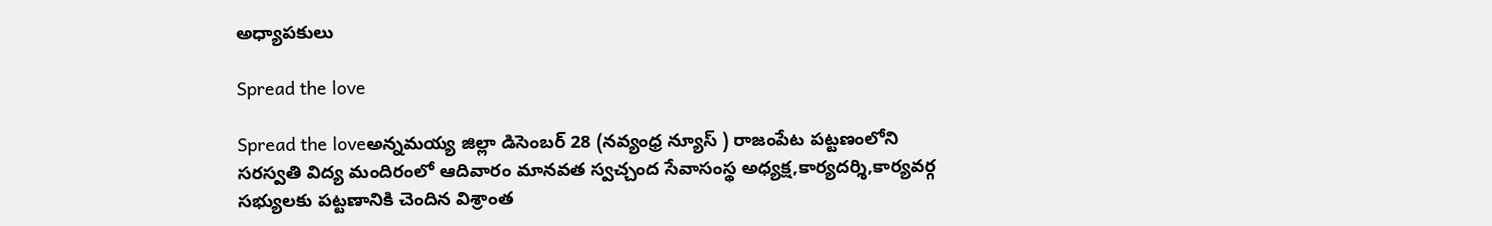అధ్యాపకులు

Spread the love

Spread the loveఅన్నమయ్య జిల్లా డిసెంబర్ 28 (నవ్యంధ్ర న్యూస్ ) రాజంపేట పట్టణంలోని సరస్వతి విద్య మందిరంలో ఆదివారం మానవత స్వచ్చంద సేవాసంస్థ అధ్యక్ష,కార్యదర్శి,కార్యవర్గ సభ్యులకు పట్టణానికి చెందిన విశ్రాంత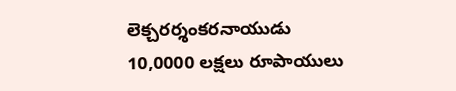లెక్చరర్శంకరనాయుడు 10,0000 లక్షలు రూపాయులు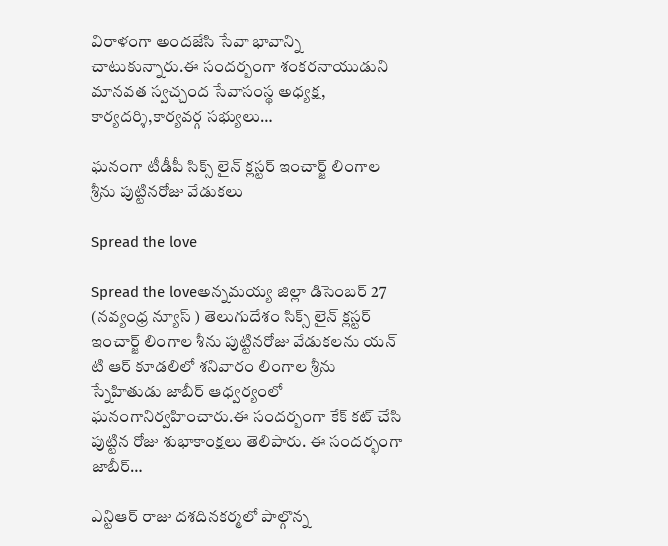విరాళంగా అందజేసి సేవా భావాన్ని చాటుకున్నారు.ఈ సందర్బంగా శంకరనాయుడుని మానవత స్వచ్చంద సేవాసంస్థ అధ్యక్ష, కార్యదర్శి,కార్యవర్గ సభ్యులు…

ఘనంగా టీడీపీ సిక్స్ లైన్ క్లస్టర్ ఇంచార్జ్ లింగాల శ్రీను పుట్టినరోజు వేడుకలు

Spread the love

Spread the loveఅన్నమయ్య జిల్లా డిసెంబర్ 27 (నవ్యంధ్ర న్యూస్ ) తెలుగుదేశం సిక్స్ లైన్ క్లస్టర్ ఇంచార్జ్ లింగాల శీను పుట్టినరోజు వేడుకలను యన్ టి ఆర్ కూడలిలో శనివారం లింగాల శ్రీను స్నేహితుడు జాబీర్ ఆధ్వర్యంలో ఘనంగానిర్వహించారు.ఈ సందర్బంగా కేక్ కట్ చేసి పుట్టిన రోజు శుభాకాంక్షలు తెలిపారు. ఈ సందర్భంగా జాబీర్…

ఎన్టిఆర్ రాజు దశదినకర్మలో పాల్గొన్న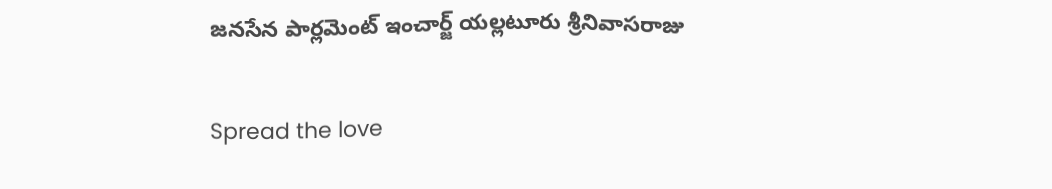జనసేన పార్లమెంట్ ఇంచార్జ్ యల్లటూరు శ్రీనివాసరాజు

Spread the love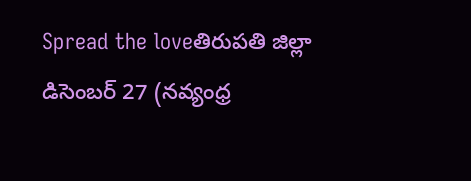Spread the loveతిరుపతి జిల్లా డిసెంబర్ 27 (నవ్యంధ్ర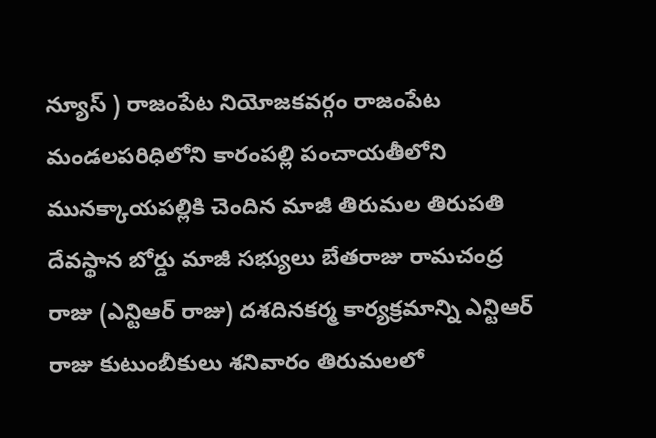న్యూస్ ) రాజంపేట నియోజకవర్గం రాజంపేట మండలపరిధిలోని కారంపల్లి పంచాయతీలోని మునక్కాయపల్లికి చెందిన మాజీ తిరుమల తిరుపతి దేవస్థాన బోర్డు మాజీ సభ్యులు బేతరాజు రామచంద్ర రాజు (ఎన్టిఆర్ రాజు) దశదినకర్మ కార్యక్రమాన్ని ఎన్టిఆర్ రాజు కుటుంబీకులు శనివారం తిరుమలలో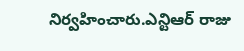నిర్వహించారు.ఎన్టిఆర్ రాజు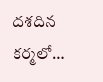దశదిన కర్మలో…